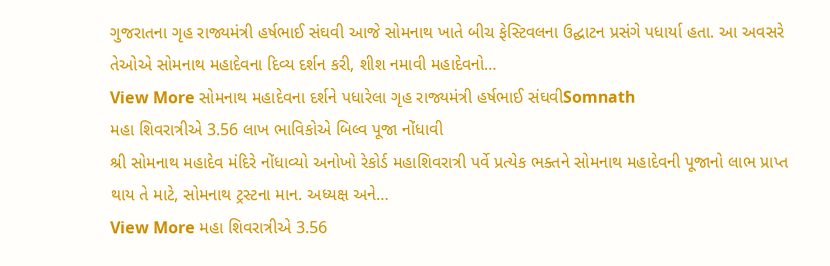ગુજરાતના ગૃહ રાજ્યમંત્રી હર્ષભાઈ સંઘવી આજે સોમનાથ ખાતે બીચ ફેસ્ટિવલના ઉદ્ઘાટન પ્રસંગે પધાર્યા હતા. આ અવસરે તેઓએ સોમનાથ મહાદેવના દિવ્ય દર્શન કરી, શીશ નમાવી મહાદેવનો…
View More સોમનાથ મહાદેવના દર્શને પધારેલા ગૃહ રાજ્યમંત્રી હર્ષભાઈ સંઘવીSomnath
મહા શિવરાત્રીએ 3.56 લાખ ભાવિકોએ બિલ્વ પૂજા નોંધાવી
શ્રી સોમનાથ મહાદેવ મંદિરે નોંધાવ્યો અનોખો રેકોર્ડ મહાશિવરાત્રી પર્વે પ્રત્યેક ભક્તને સોમનાથ મહાદેવની પૂજાનો લાભ પ્રાપ્ત થાય તે માટે, સોમનાથ ટ્રસ્ટના માન. અધ્યક્ષ અને…
View More મહા શિવરાત્રીએ 3.56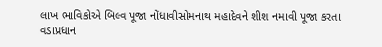લાખ ભાવિકોએ બિલ્વ પૂજા નોંધાવીસોમનાથ મહાદેવને શીશ નમાવી પૂજા કરતા વડાપ્રધાન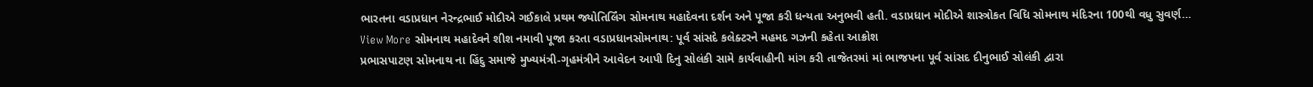ભારતના વડાપ્રધાન નેરન્દ્રભાઈ મોદીએ ગઈકાલે પ્રથમ જ્યોતિર્લિંગ સોમનાથ મહાદેવના દર્શન અને પૂજા કરી ધન્યતા અનુભવી હતી. વડાપ્રધાન મોદીએ શાસ્ત્રોકત વિધિ સોમનાથ મંદિરના 100થી વધુ સુવર્ણ…
View More સોમનાથ મહાદેવને શીશ નમાવી પૂજા કરતા વડાપ્રધાનસોમનાથ: પૂર્વ સાંસદે કલેક્ટરને મહમદ ગઝની કહેતા આક્રોશ
પ્રભાસપાટણ સોમનાથ ના હિંદુ સમાજે મુખ્યમંત્રી-ગૃહમંત્રીને આવેદન આપી દિનુ સોલંકી સામે કાર્યવાહીની માંગ કરી તાજેતરમાં માં ભાજપના પૂર્વ સાંસદ દીનુભાઈ સોલંકી દ્વારા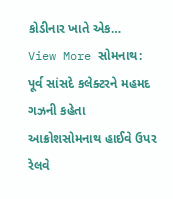કોડીનાર ખાતે એક…
View More સોમનાથ: પૂર્વ સાંસદે કલેક્ટરને મહમદ ગઝની કહેતા આક્રોશસોમનાથ હાઈવે ઉપર રેલવે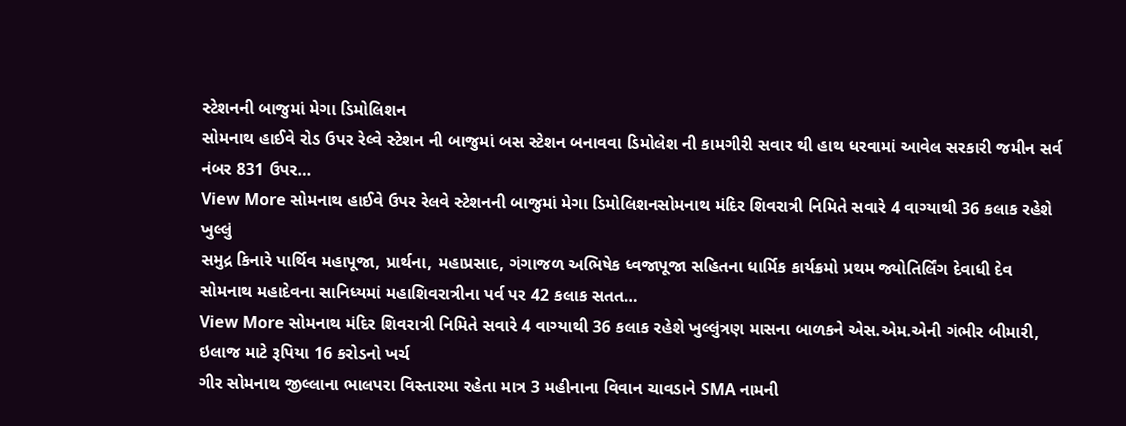સ્ટેશનની બાજુમાં મેગા ડિમોલિશન
સોમનાથ હાઈવે રોડ ઉપર રેલ્વે સ્ટેશન ની બાજુમાં બસ સ્ટેશન બનાવવા ડિમોલેશ ની કામગીરી સવાર થી હાથ ધરવામાં આવેલ સરકારી જમીન સર્વ નંબર 831 ઉપર…
View More સોમનાથ હાઈવે ઉપર રેલવે સ્ટેશનની બાજુમાં મેગા ડિમોલિશનસોમનાથ મંદિર શિવરાત્રી નિમિતે સવારે 4 વાગ્યાથી 36 કલાક રહેશે ખુલ્લું
સમુદ્ર કિનારે પાર્થિવ મહાપૂજા, પ્રાર્થના, મહાપ્રસાદ, ગંગાજળ અભિષેક ધ્વજાપૂજા સહિતના ધાર્મિક કાર્યક્રમો પ્રથમ જ્યોતિર્લિંગ દેવાધી દેવ સોમનાથ મહાદેવના સાનિધ્યમાં મહાશિવરાત્રીના પર્વ પર 42 કલાક સતત…
View More સોમનાથ મંદિર શિવરાત્રી નિમિતે સવારે 4 વાગ્યાથી 36 કલાક રહેશે ખુલ્લુંત્રણ માસના બાળકને એસ.એમ.એની ગંભીર બીમારી, ઇલાજ માટે રૂપિયા 16 કરોડનો ખર્ચ
ગીર સોમનાથ જીલ્લાના ભાલપરા વિસ્તારમા રહેતા માત્ર 3 મહીનાના વિવાન ચાવડાને SMA નામની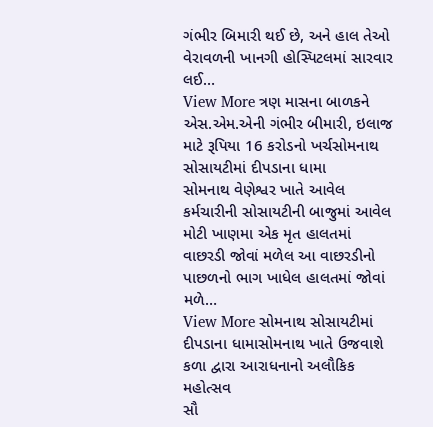ગંભીર બિમારી થઈ છે, અને હાલ તેઓ વેરાવળની ખાનગી હોસ્પિટલમાં સારવાર લઈ…
View More ત્રણ માસના બાળકને એસ.એમ.એની ગંભીર બીમારી, ઇલાજ માટે રૂપિયા 16 કરોડનો ખર્ચસોમનાથ સોસાયટીમાં દીપડાના ધામા
સોમનાથ વેણેશ્વર ખાતે આવેલ કર્મચારીની સોસાયટીની બાજુમાં આવેલ મોટી ખાણમા એક મૃત હાલતમાં વાછરડી જોવાં મળેલ આ વાછરડીનો પાછળનો ભાગ ખાધેલ હાલતમાં જોવાં મળે…
View More સોમનાથ સોસાયટીમાં દીપડાના ધામાસોમનાથ ખાતે ઉજવાશે કળા દ્વારા આરાધનાનો અલૌકિક મહોત્સવ
સૌ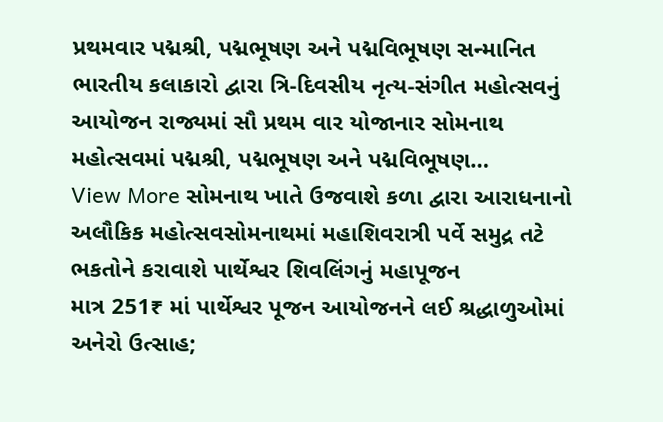પ્રથમવાર પદ્મશ્રી, પદ્મભૂષણ અને પદ્મવિભૂષણ સન્માનિત ભારતીય કલાકારો દ્વારા ત્રિ-દિવસીય નૃત્ય-સંગીત મહોત્સવનું આયોજન રાજ્યમાં સૌ પ્રથમ વાર યોજાનાર સોમનાથ મહોત્સવમાં પદ્મશ્રી, પદ્મભૂષણ અને પદ્મવિભૂષણ…
View More સોમનાથ ખાતે ઉજવાશે કળા દ્વારા આરાધનાનો અલૌકિક મહોત્સવસોમનાથમાં મહાશિવરાત્રી પર્વે સમુદ્ર તટે ભકતોને કરાવાશે પાર્થેશ્વર શિવલિંગનું મહાપૂજન
માત્ર 251₹ માં પાર્થેશ્વર પૂજન આયોજનને લઈ શ્રદ્ધાળુઓમાં અનેરો ઉત્સાહ;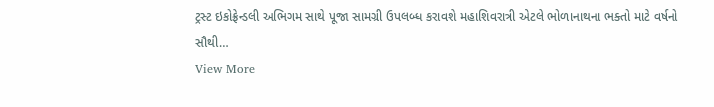ટ્રસ્ટ ઇકોફ્રેન્ડલી અભિગમ સાથે પૂજા સામગ્રી ઉપલબ્ધ કરાવશે મહાશિવરાત્રી એટલે ભોળાનાથના ભક્તો માટે વર્ષનો સૌથી…
View More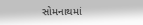સોમનાથમાં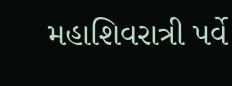મહાશિવરાત્રી પર્વે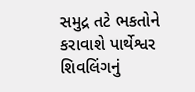સમુદ્ર તટે ભકતોને કરાવાશે પાર્થેશ્વર શિવલિંગનું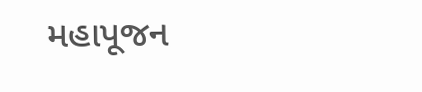મહાપૂજન